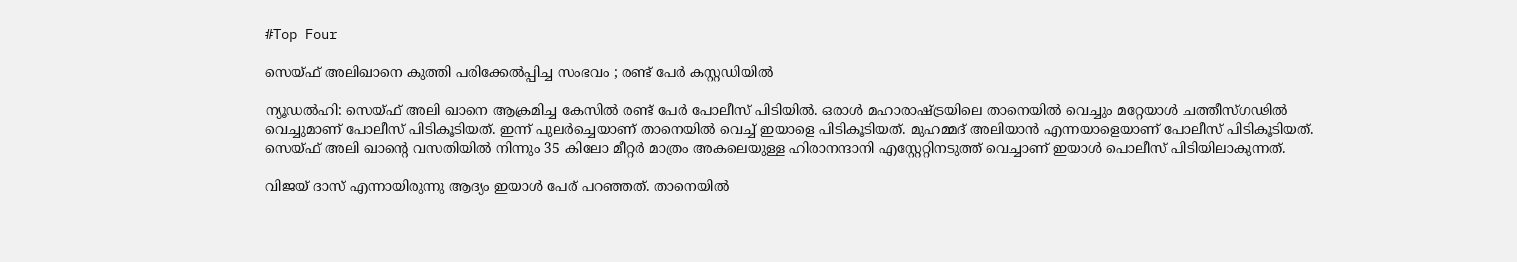#Top Four

സെയ്ഫ് അലിഖാനെ കുത്തി പരിക്കേല്‍പ്പിച്ച സംഭവം ; രണ്ട് പേര്‍ കസ്റ്റഡിയില്‍

ന്യൂഡല്‍ഹി: സെയ്ഫ് അലി ഖാനെ ആക്രമിച്ച കേസില്‍ രണ്ട് പേര്‍ പോലീസ് പിടിയില്‍. ഒരാള്‍ മഹാരാഷ്ട്രയിലെ താനെയില്‍ വെച്ചും മറ്റേയാള്‍ ചത്തീസ്ഗഢില്‍ വെച്ചുമാണ് പോലീസ് പിടികൂടിയത്. ഇന്ന് പുലര്‍ച്ചെയാണ് താനെയില്‍ വെച്ച് ഇയാളെ പിടികൂടിയത്. മുഹമ്മദ് അലിയാന്‍ എന്നയാളെയാണ് പോലീസ് പിടികൂടിയത്. സെയ്ഫ് അലി ഖാന്റെ വസതിയില്‍ നിന്നും 35 കിലോ മീറ്റര്‍ മാത്രം അകലെയുള്ള ഹിരാനന്ദാനി എസ്റ്റേറ്റിനടുത്ത് വെച്ചാണ് ഇയാള്‍ പൊലീസ് പിടിയിലാകുന്നത്.

വിജയ് ദാസ് എന്നായിരുന്നു ആദ്യം ഇയാള്‍ പേര് പറഞ്ഞത്. താനെയില്‍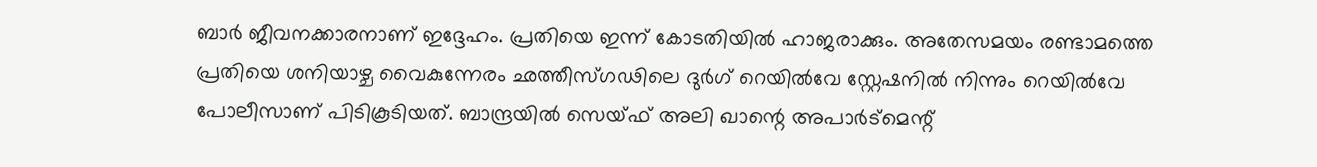ബാര്‍ ജീവനക്കാരനാണ് ഇദ്ദേഹം. പ്രതിയെ ഇന്ന് കോടതിയില്‍ ഹാജരാക്കും. അതേസമയം രണ്ടാമത്തെ പ്രതിയെ ശനിയാഴ്ച വൈകുന്നേരം ഛത്തീസ്ഗഢിലെ ദുര്‍ഗ് റെയില്‍വേ സ്റ്റേഷനില്‍ നിന്നും റെയില്‍വേ പോലീസാണ് പിടികൂടിയത്. ബാന്ദ്രയില്‍ സെയ്ഫ് അലി ഖാന്റെ അപാര്‍ട്മെന്റ്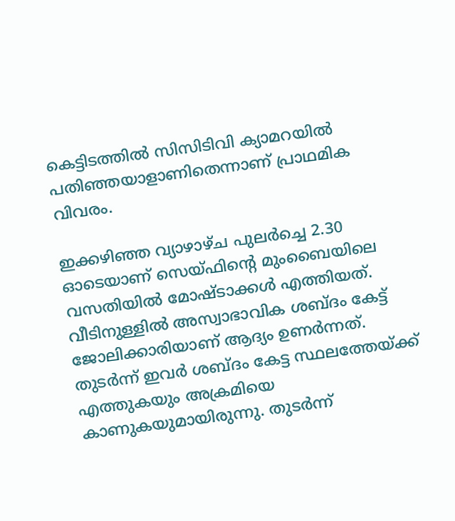കെട്ടിടത്തില്‍ സിസിടിവി ക്യാമറയില്‍ പതിഞ്ഞയാളാണിതെന്നാണ് പ്രാഥമിക വിവരം.

ഇക്കഴിഞ്ഞ വ്യാഴാഴ്ച പുലര്‍ച്ചെ 2.30 ഓടെയാണ് സെയ്ഫിന്റെ മുംബൈയിലെ വസതിയില്‍ മോഷ്ടാക്കള്‍ എത്തിയത്. വീടിനുള്ളില്‍ അസ്വാഭാവിക ശബ്ദം കേട്ട് ജോലിക്കാരിയാണ് ആദ്യം ഉണര്‍ന്നത്. തുടര്‍ന്ന് ഇവര്‍ ശബ്ദം കേട്ട സ്ഥലത്തേയ്ക്ക് എത്തുകയും അക്രമിയെ കാണുകയുമായിരുന്നു. തുടര്‍ന്ന്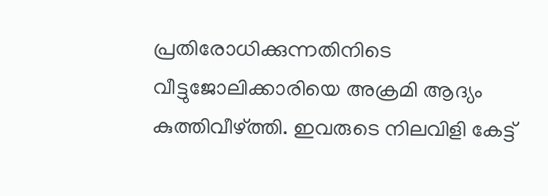പ്രതിരോധിക്കുന്നതിനിടെ വീട്ടുജോലിക്കാരിയെ അക്രമി ആദ്യം കുത്തിവീഴ്ത്തി. ഇവരുടെ നിലവിളി കേട്ട്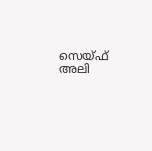സെയ്ഫ് അലി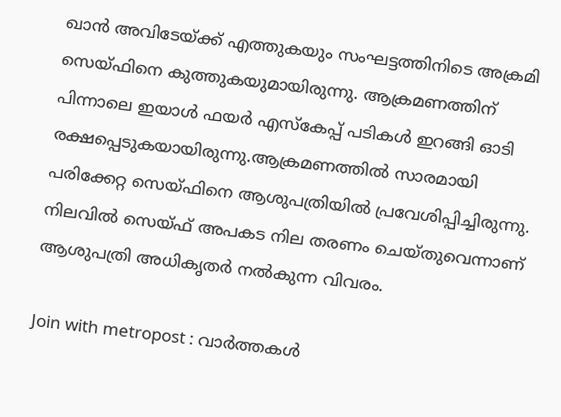ഖാന്‍ അവിടേയ്ക്ക് എത്തുകയും സംഘട്ടത്തിനിടെ അക്രമി സെയ്ഫിനെ കുത്തുകയുമായിരുന്നു. ആക്രമണത്തിന് പിന്നാലെ ഇയാള്‍ ഫയര്‍ എസ്‌കേപ്പ് പടികള്‍ ഇറങ്ങി ഓടി രക്ഷപ്പെടുകയായിരുന്നു.ആക്രമണത്തില്‍ സാരമായി പരിക്കേറ്റ സെയ്ഫിനെ ആശുപത്രിയില്‍ പ്രവേശിപ്പിച്ചിരുന്നു. നിലവില്‍ സെയ്ഫ് അപകട നില തരണം ചെയ്തുവെന്നാണ് ആശുപത്രി അധികൃതര്‍ നല്‍കുന്ന വിവരം.

Join with metropost : വാർത്തകൾ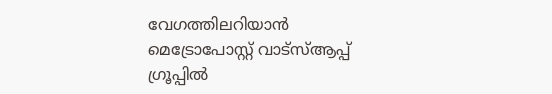വേഗത്തിലറിയാൻ മെട്രോപോസ്റ്റ് വാട്സ്ആപ്പ് ഗ്രൂപ്പില്‍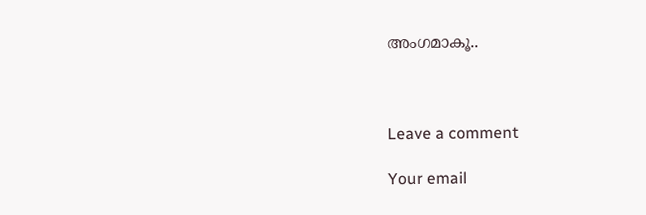അംഗമാകൂ..



Leave a comment

Your email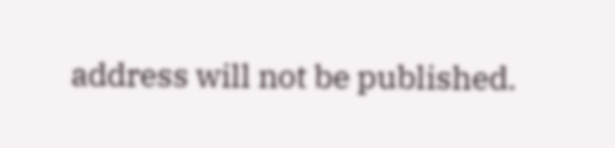address will not be published.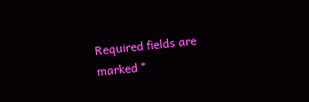Required fields are marked *